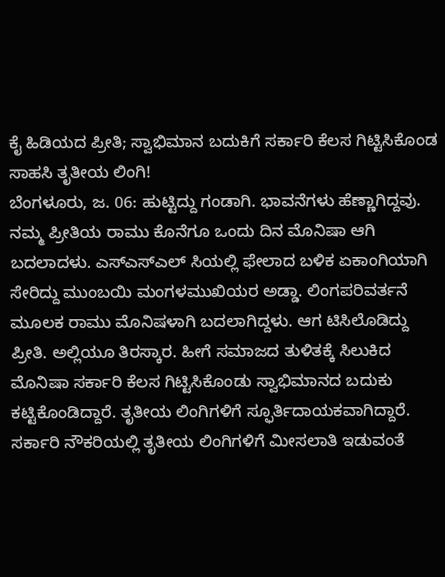ಕೈ ಹಿಡಿಯದ ಪ್ರೀತಿ; ಸ್ವಾಭಿಮಾನ ಬದುಕಿಗೆ ಸರ್ಕಾರಿ ಕೆಲಸ ಗಿಟ್ಟಿಸಿಕೊಂಡ ಸಾಹಸಿ ತೃತೀಯ ಲಿಂಗಿ!
ಬೆಂಗಳೂರು, ಜ. 06: ಹುಟ್ಟಿದ್ದು ಗಂಡಾಗಿ. ಭಾವನೆಗಳು ಹೆಣ್ಣಾಗಿದ್ದವು. ನಮ್ಮ ಪ್ರೀತಿಯ ರಾಮು ಕೊನೆಗೂ ಒಂದು ದಿನ ಮೊನಿಷಾ ಆಗಿ ಬದಲಾದಳು. ಎಸ್ಎಸ್ಎಲ್ ಸಿಯಲ್ಲಿ ಫೇಲಾದ ಬಳಿಕ ಏಕಾಂಗಿಯಾಗಿ ಸೇರಿದ್ದು ಮುಂಬಯಿ ಮಂಗಳಮುಖಿಯರ ಅಡ್ಡಾ. ಲಿಂಗಪರಿವರ್ತನೆ ಮೂಲಕ ರಾಮು ಮೊನಿಷಳಾಗಿ ಬದಲಾಗಿದ್ದಳು. ಆಗ ಟಿಸಿಲೊಡಿದ್ದು ಪ್ರೀತಿ. ಅಲ್ಲಿಯೂ ತಿರಸ್ಕಾರ. ಹೀಗೆ ಸಮಾಜದ ತುಳಿತಕ್ಕೆ ಸಿಲುಕಿದ ಮೊನಿಷಾ ಸರ್ಕಾರಿ ಕೆಲಸ ಗಿಟ್ಟಿಸಿಕೊಂಡು ಸ್ವಾಭಿಮಾನದ ಬದುಕು ಕಟ್ಟಿಕೊಂಡಿದ್ದಾರೆ. ತೃತೀಯ ಲಿಂಗಿಗಳಿಗೆ ಸ್ಫೂರ್ತಿದಾಯಕವಾಗಿದ್ದಾರೆ.
ಸರ್ಕಾರಿ ನೌಕರಿಯಲ್ಲಿ ತೃತೀಯ ಲಿಂಗಿಗಳಿಗೆ ಮೀಸಲಾತಿ ಇಡುವಂತೆ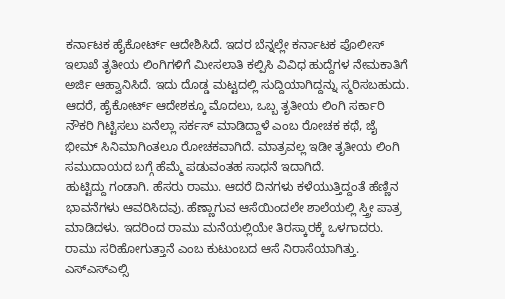ಕರ್ನಾಟಕ ಹೈಕೋರ್ಟ್ ಆದೇಶಿಸಿದೆ. ಇದರ ಬೆನ್ನಲ್ಲೇ ಕರ್ನಾಟಕ ಪೊಲೀಸ್ ಇಲಾಖೆ ತೃತೀಯ ಲಿಂಗಿಗಳಿಗೆ ಮೀಸಲಾತಿ ಕಲ್ಪಿಸಿ ವಿವಿಧ ಹುದ್ದೆಗಳ ನೇಮಕಾತಿಗೆ ಅರ್ಜಿ ಆಹ್ವಾನಿಸಿದೆ. ಇದು ದೊಡ್ಡ ಮಟ್ಟದಲ್ಲಿ ಸುದ್ದಿಯಾಗಿದ್ದನ್ನು ಸ್ಮರಿಸಬಹುದು. ಆದರೆ, ಹೈಕೋರ್ಟ್ ಆದೇಶಕ್ಕೂ ಮೊದಲು, ಒಬ್ಬ ತೃತೀಯ ಲಿಂಗಿ ಸರ್ಕಾರಿ ನೌಕರಿ ಗಿಟ್ಟಿಸಲು ಏನೆಲ್ಲಾ ಸರ್ಕಸ್ ಮಾಡಿದ್ದಾಳೆ ಎಂಬ ರೋಚಕ ಕಥೆ, ಜೈ ಭೀಮ್ ಸಿನಿಮಾಗಿಂತಲೂ ರೋಚಕವಾಗಿದೆ. ಮಾತ್ರವಲ್ಲ ಇಡೀ ತೃತೀಯ ಲಿಂಗಿ ಸಮುದಾಯದ ಬಗ್ಗೆ ಹೆಮ್ಮೆ ಪಡುವಂತಹ ಸಾಧನೆ ಇದಾಗಿದೆ.
ಹುಟ್ಟಿದ್ದು ಗಂಡಾಗಿ. ಹೆಸರು ರಾಮು. ಆದರೆ ದಿನಗಳು ಕಳೆಯುತ್ತಿದ್ದಂತೆ ಹೆಣ್ಣಿನ ಭಾವನೆಗಳು ಆವರಿಸಿದವು. ಹೆಣ್ಣಾಗುವ ಆಸೆಯಿಂದಲೇ ಶಾಲೆಯಲ್ಲಿ ಸ್ತ್ರೀ ಪಾತ್ರ ಮಾಡಿದಳು. ಇದರಿಂದ ರಾಮು ಮನೆಯಲ್ಲಿಯೇ ತಿರಸ್ಕಾರಕ್ಕೆ ಒಳಗಾದರು. ರಾಮು ಸರಿಹೋಗುತ್ತಾನೆ ಎಂಬ ಕುಟುಂಬದ ಆಸೆ ನಿರಾಸೆಯಾಗಿತ್ತು. ಎಸ್ಎಸ್ಎಲ್ಸಿ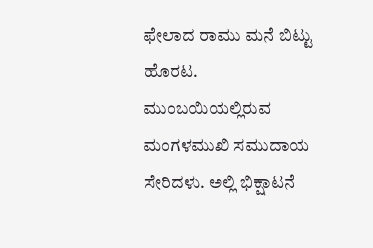ಫೇಲಾದ ರಾಮು ಮನೆ ಬಿಟ್ಟು ಹೊರಟ. ಮುಂಬಯಿಯಲ್ಲಿರುವ ಮಂಗಳಮುಖಿ ಸಮುದಾಯ ಸೇರಿದಳು. ಅಲ್ಲಿ ಭಿಕ್ಷಾಟನೆ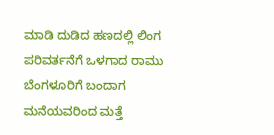ಮಾಡಿ ದುಡಿದ ಹಣದಲ್ಲಿ ಲಿಂಗ ಪರಿವರ್ತನೆಗೆ ಒಳಗಾದ ರಾಮು ಬೆಂಗಳೂರಿಗೆ ಬಂದಾಗ ಮನೆಯವರಿಂದ ಮತ್ತೆ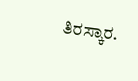ತಿರಸ್ಕಾರ.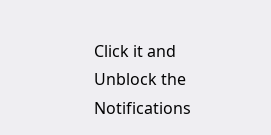Click it and Unblock the Notifications